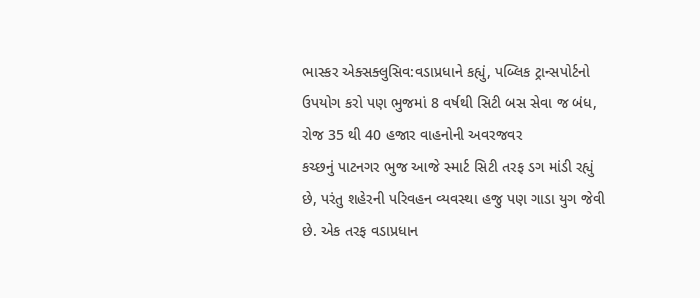ભાસ્કર એક્સક્લુસિવ:વડાપ્રધાને કહ્યું, પબ્લિક ટ્રાન્સપોર્ટનો ઉપયોગ કરો પણ ભુજમાં 8 વર્ષથી સિટી બસ સેવા જ બંધ, રોજ 35 થી 40 હજાર વાહનોની અવરજવર
કચ્છનું પાટનગર ભુજ આજે સ્માર્ટ સિટી તરફ ડગ માંડી રહ્યું છે, પરંતુ શહેરની પરિવહન વ્યવસ્થા હજુ પણ ગાડા યુગ જેવી છે. એક તરફ વડાપ્રધાન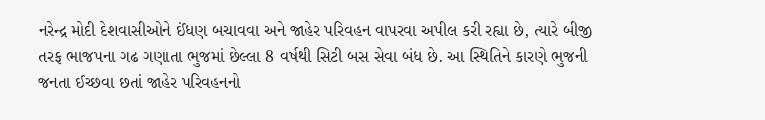નરેન્દ્ર મોદી દેશવાસીઓને ઈંધણ બચાવવા અને જાહેર પરિવહન વાપરવા અપીલ કરી રહ્યા છે, ત્યારે બીજી તરફ ભાજપના ગઢ ગણાતા ભુજમાં છેલ્લા 8 વર્ષથી સિટી બસ સેવા બંધ છે. આ સ્થિતિને કારણે ભુજની જનતા ઈચ્છવા છતાં જાહેર પરિવહનનો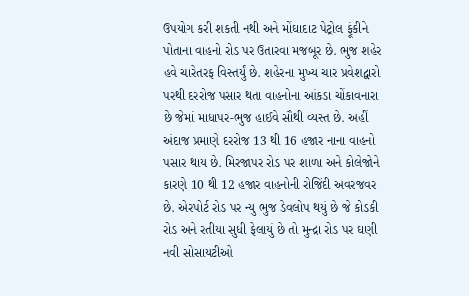ઉપયોગ કરી શકતી નથી અને મોંઘાદાટ પેટ્રોલ ફૂંકીને પોતાના વાહનો રોડ પર ઉતારવા મજબૂર છે. ભુજ શહેર હવે ચારેતરફ વિસ્તર્યું છે. શહેરના મુખ્ય ચાર પ્રવેશદ્વારો પરથી દરરોજ પસાર થતા વાહનોના આંકડા ચોંકાવનારા છે જેમાં માધાપર-ભુજ હાઈવે સૌથી વ્યસ્ત છે. અહીં અંદાજ પ્રમાણે દરરોજ 13 થી 16 હજાર નાના વાહનો પસાર થાય છે. મિરજાપર રોડ પર શાળા અને કોલેજોને કારણે 10 થી 12 હજાર વાહનોની રોજિંદી અવરજવર છે. એરપોર્ટ રોડ પર ન્યુ ભુજ ડેવલોપ થયું છે જે કોડકી રોડ અને રતીયા સુધી ફેલાયું છે તો મુન્દ્રા રોડ પર ઘણી નવી સોસાયટીઓ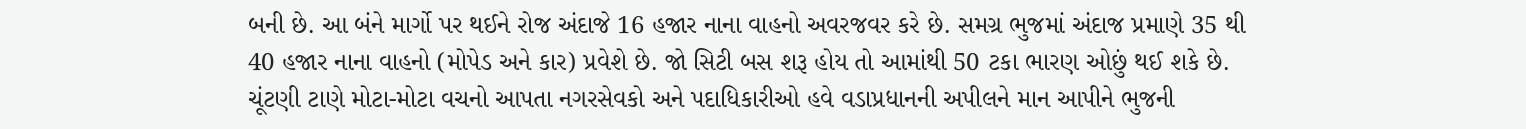બની છે. આ બંને માર્ગો પર થઈને રોજ અંદાજે 16 હજાર નાના વાહનો અવરજવર કરે છે. સમગ્ર ભુજમાં અંદાજ પ્રમાણે 35 થી 40 હજાર નાના વાહનો (મોપેડ અને કાર) પ્રવેશે છે. જો સિટી બસ શરૂ હોય તો આમાંથી 50 ટકા ભારણ ઓછું થઈ શકે છે. ચૂંટણી ટાણે મોટા-મોટા વચનો આપતા નગરસેવકો અને પદાધિકારીઓ હવે વડાપ્રધાનની અપીલને માન આપીને ભુજની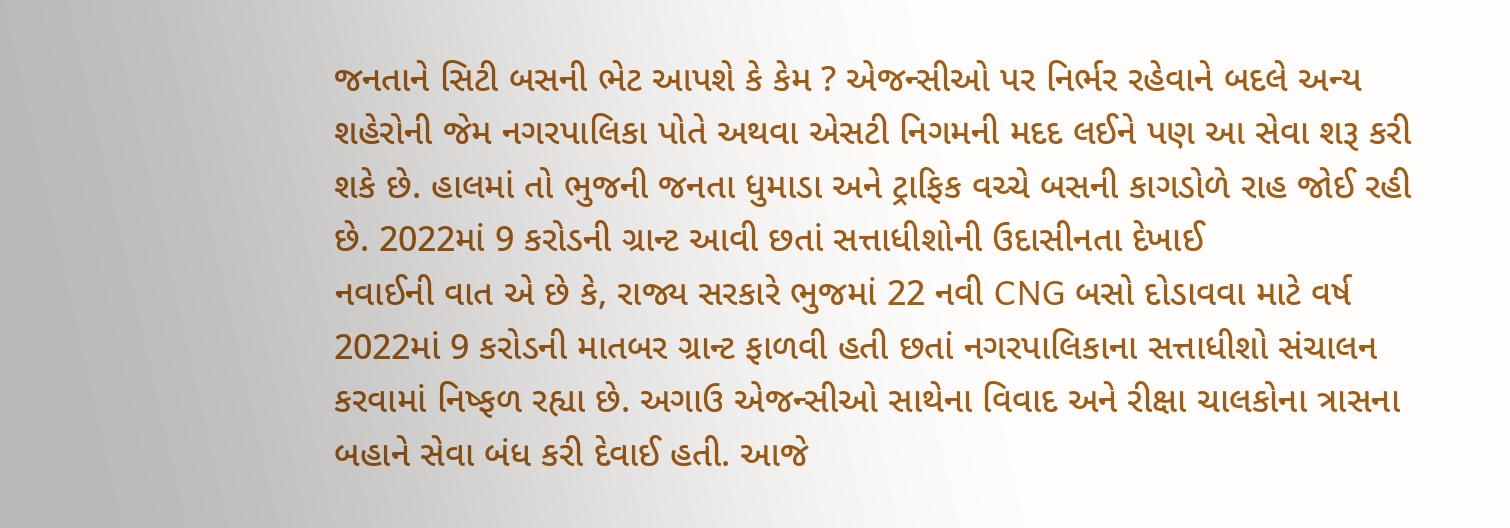જનતાને સિટી બસની ભેટ આપશે કે કેમ ? એજન્સીઓ પર નિર્ભર રહેવાને બદલે અન્ય શહેરોની જેમ નગરપાલિકા પોતે અથવા એસટી નિગમની મદદ લઈને પણ આ સેવા શરૂ કરી શકે છે. હાલમાં તો ભુજની જનતા ધુમાડા અને ટ્રાફિક વચ્ચે બસની કાગડોળે રાહ જોઈ રહી છે. 2022માં 9 કરોડની ગ્રાન્ટ આવી છતાં સત્તાધીશોની ઉદાસીનતા દેખાઈ
નવાઈની વાત એ છે કે, રાજ્ય સરકારે ભુજમાં 22 નવી CNG બસો દોડાવવા માટે વર્ષ 2022માં 9 કરોડની માતબર ગ્રાન્ટ ફાળવી હતી છતાં નગરપાલિકાના સત્તાધીશો સંચાલન કરવામાં નિષ્ફળ રહ્યા છે. અગાઉ એજન્સીઓ સાથેના વિવાદ અને રીક્ષા ચાલકોના ત્રાસના બહાને સેવા બંધ કરી દેવાઈ હતી. આજે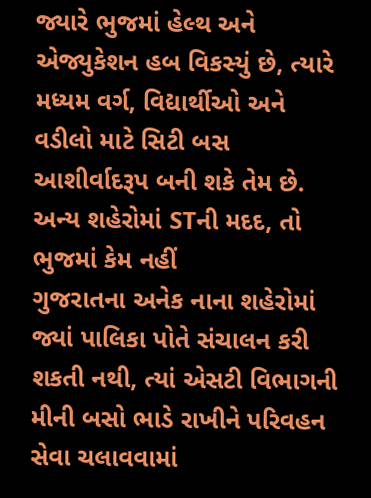જ્યારે ભુજમાં હેલ્થ અને એજ્યુકેશન હબ વિકસ્યું છે, ત્યારે મધ્યમ વર્ગ, વિદ્યાર્થીઓ અને વડીલો માટે સિટી બસ આશીર્વાદરૂપ બની શકે તેમ છે. અન્ય શહેરોમાં STની મદદ, તો ભુજમાં કેમ નહીં
ગુજરાતના અનેક નાના શહેરોમાં જ્યાં પાલિકા પોતે સંચાલન કરી શકતી નથી, ત્યાં એસટી વિભાગની મીની બસો ભાડે રાખીને પરિવહન સેવા ચલાવવામાં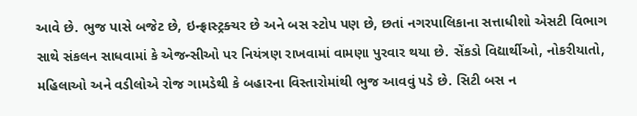આવે છે. ભુજ પાસે બજેટ છે, ઇન્ફ્રાસ્ટ્રક્ચર છે અને બસ સ્ટોપ પણ છે, છતાં નગરપાલિકાના સત્તાધીશો એસટી વિભાગ સાથે સંકલન સાધવામાં કે એજન્સીઓ પર નિયંત્રણ રાખવામાં વામણા પુરવાર થયા છે. સેંકડો વિદ્યાર્થીઓ, નોકરીયાતો, મહિલાઓ અને વડીલોએ રોજ ગામડેથી કે બહારના વિસ્તારોમાંથી ભુજ આવવું પડે છે. સિટી બસ ન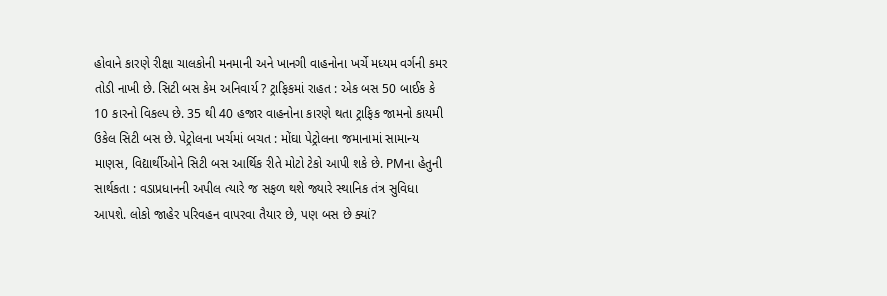હોવાને કારણે રીક્ષા ચાલકોની મનમાની અને ખાનગી વાહનોના ખર્ચે મધ્યમ વર્ગની કમર તોડી નાખી છે. સિટી બસ કેમ અનિવાર્ય ? ટ્રાફિકમાં રાહત : એક બસ 50 બાઈક કે 10 કારનો વિકલ્પ છે. 35 થી 40 હજાર વાહનોના કારણે થતા ટ્રાફિક જામનો કાયમી ઉકેલ સિટી બસ છે. પેટ્રોલના ખર્ચમાં બચત : મોંઘા પેટ્રોલના જમાનામાં સામાન્ય માણસ, વિદ્યાર્થીઓને સિટી બસ આર્થિક રીતે મોટો ટેકો આપી શકે છે. PMના હેતુની સાર્થકતા : વડાપ્રધાનની અપીલ ત્યારે જ સફળ થશે જ્યારે સ્થાનિક તંત્ર સુવિધા આપશે. લોકો જાહેર પરિવહન વાપરવા તૈયાર છે, પણ બસ છે ક્યાં?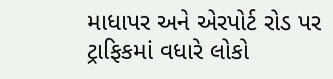માધાપર અને એરપોર્ટ રોડ પર ટ્રાફિકમાં વધારે લોકો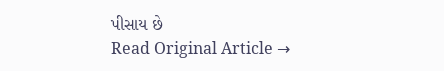પીસાય છે
Read Original Article →